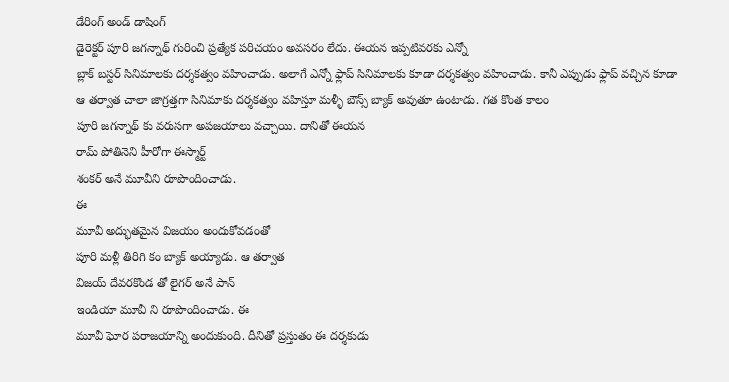డేరింగ్ అండ్ డాషింగ్
డైరెక్టర్ పూరి జగన్నాథ్ గురించి ప్రత్యేక పరిచయం అవసరం లేదు. ఈయన ఇప్పటివరకు ఎన్నో
బ్లాక్ బస్టర్ సినిమాలకు దర్శకత్వం వహించాడు. అలాగే ఎన్నో ఫ్లాప్ సినిమాలకు కూడా దర్శకత్వం వహించాడు. కానీ ఎప్పుడు ఫ్లాప్ వచ్చిన కూడా ఆ తర్వాత చాలా జాగ్రత్తగా సినిమాకు దర్శకత్వం వహిస్తూ మళ్ళీ బౌన్స్ బ్యాక్ అవుతూ ఉంటాడు. గత కొంత కాలం
పూరి జగన్నాథ్ కు వరుసగా అపజయాలు వచ్చాయి. దానితో ఈయన
రామ్ పోతినెని హీరోగా ఈస్మార్ట్
శంకర్ అనే మూవీని రూపొందించాడు.
ఈ
మూవీ అద్భుతమైన విజయం అందుకోవడంతో
పూరి మళ్లీ తిరిగి కం బ్యాక్ అయ్యాడు. ఆ తర్వాత
విజయ్ దేవరకొండ తో లైగర్ అనే పాన్
ఇండియా మూవీ ని రూపొందించాడు. ఈ
మూవీ ఘోర పరాజయాన్ని అందుకుంది. దీనితో ప్రస్తుతం ఈ దర్శకుడు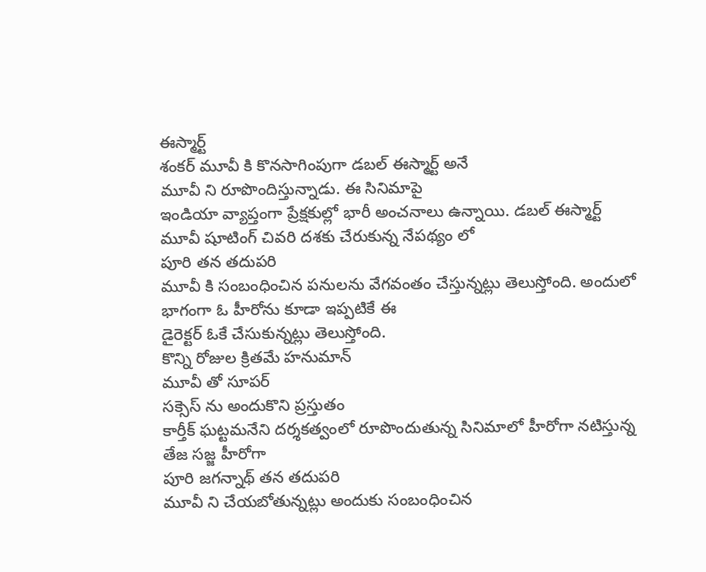ఈస్మార్ట్
శంకర్ మూవీ కి కొనసాగింపుగా డబల్ ఈస్మార్ట్ అనే
మూవీ ని రూపొందిస్తున్నాడు. ఈ సినిమాపై
ఇండియా వ్యాప్తంగా ప్రేక్షకుల్లో భారీ అంచనాలు ఉన్నాయి. డబల్ ఈస్మార్ట్
మూవీ షూటింగ్ చివరి దశకు చేరుకున్న నేపథ్యం లో
పూరి తన తదుపరి
మూవీ కి సంబంధించిన పనులను వేగవంతం చేస్తున్నట్లు తెలుస్తోంది. అందులో భాగంగా ఓ హీరోను కూడా ఇప్పటికే ఈ
డైరెక్టర్ ఓకే చేసుకున్నట్లు తెలుస్తోంది.
కొన్ని రోజుల క్రితమే హనుమాన్
మూవీ తో సూపర్
సక్సెస్ ను అందుకొని ప్రస్తుతం
కార్తీక్ ఘట్టమనేని దర్శకత్వంలో రూపొందుతున్న సినిమాలో హీరోగా నటిస్తున్న
తేజ సజ్జ హీరోగా
పూరి జగన్నాథ్ తన తదుపరి
మూవీ ని చేయబోతున్నట్లు అందుకు సంబంధించిన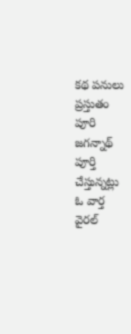కథ పనులు ప్రస్తుతం
పూరి జగన్నాథ్ పూర్తి చేస్తున్నట్లు ఓ వార్త వైరల్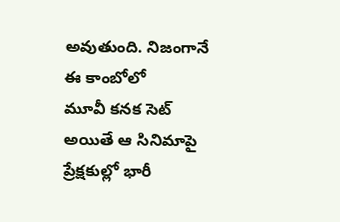అవుతుంది. నిజంగానే ఈ కాంబోలో
మూవీ కనక సెట్ అయితే ఆ సినిమాపై ప్రేక్షకుల్లో భారీ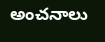అంచనాలు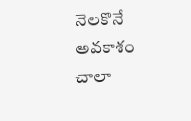నెలకొనే అవకాశం చాలా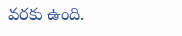వరకు ఉంది.